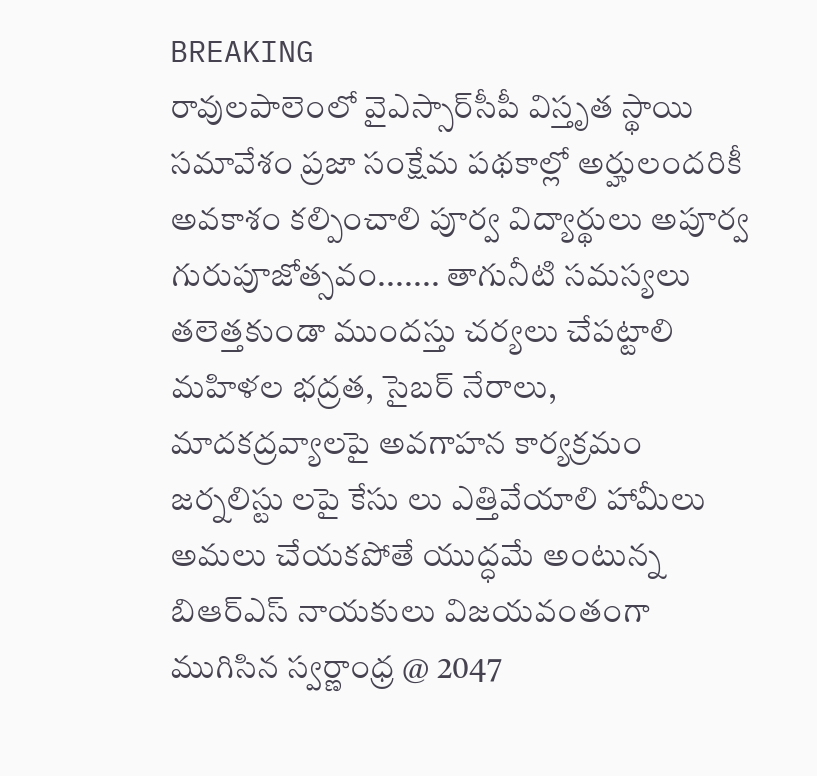BREAKING
రావులపాలెంలో వైఎస్సార్‌సీపీ విస్తృత స్థాయి సమావేశం ప్రజా సంక్షేమ పథకాల్లో అర్హులందరికీ అవకాశం కల్పించాలి పూర్వ విద్యార్థులు అపూర్వ గురుపూజోత్సవం....... తాగునీటి సమస్యలు తలెత్తకుండా ముందస్తు చర్యలు చేపట్టాలి మహిళల భద్రత, సైబర్ నేరాలు, మాదకద్రవ్యాలపై అవగాహన కార్యక్రమం జర్నలిస్టు లపై కేసు లు ఎత్తివేయాలి హామీలు అమలు చేయకపోతే యుద్ధమే అంటున్న బిఆర్ఎస్ నాయకులు విజయవంతంగా ముగిసిన స్వర్ణాంధ్ర @ 2047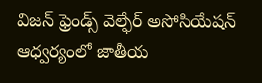విజన్ ఫ్రెండ్స్ వెల్ఫేర్ అసోసియేషన్ ఆధ్వర్యంలో జాతీయ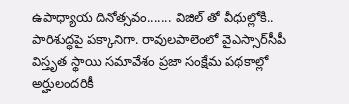ఉపాధ్యాయ దినోత్సవం....... విజిల్ తో వీధుల్లోకి.. పారిశుద్ధపై పక్కానిగా. రావులపాలెంలో వైఎస్సార్‌సీపీ విస్తృత స్థాయి సమావేశం ప్రజా సంక్షేమ పథకాల్లో అర్హులందరికీ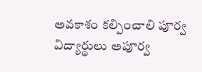అవకాశం కల్పించాలి పూర్వ విద్యార్థులు అపూర్వ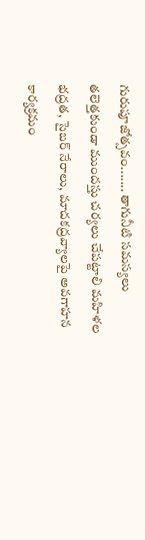గురుపూజోత్సవం....... తాగునీటి సమస్యలు తలెత్తకుండా ముందస్తు చర్యలు చేపట్టాలి మహిళల భద్రత, సైబర్ నేరాలు, మాదకద్రవ్యాలపై అవగాహన కార్యక్రమం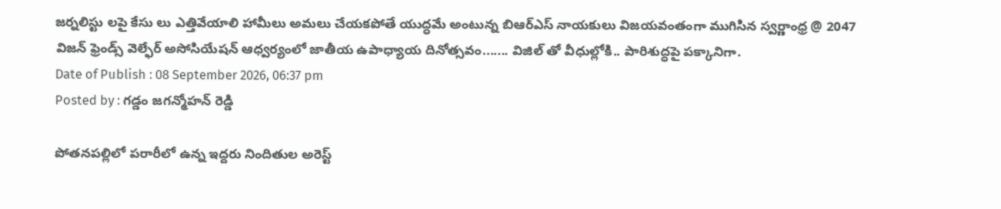జర్నలిస్టు లపై కేసు లు ఎత్తివేయాలి హామీలు అమలు చేయకపోతే యుద్ధమే అంటున్న బిఆర్ఎస్ నాయకులు విజయవంతంగా ముగిసిన స్వర్ణాంధ్ర @ 2047 విజన్ ఫ్రెండ్స్ వెల్ఫేర్ అసోసియేషన్ ఆధ్వర్యంలో జాతీయ ఉపాధ్యాయ దినోత్సవం....... విజిల్ తో వీధుల్లోకి.. పారిశుద్ధపై పక్కానిగా.
Date of Publish : 08 September 2026, 06:37 pm
Posted by : గడ్డం జగన్మోహన్ రెడ్డి

పోతనపల్లిలో పరారీలో ఉన్న ఇద్దరు నిందితుల అరెస్ట్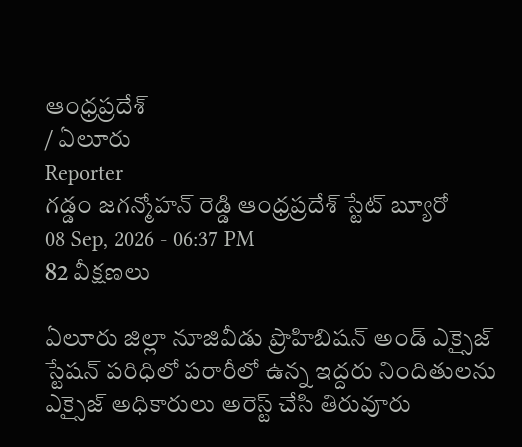ఆంధ్రప్రదేశ్
/ ఏలూరు
Reporter
గడ్డం జగన్మోహన్ రెడ్డి ఆంధ్రప్రదేశ్ స్టేట్ బ్యూరో
08 Sep, 2026 - 06:37 PM
82 వీక్షణలు

ఏలూరు జిల్లా నూజివీడు ప్రొహిబిషన్ అండ్ ఎక్సైజ్ స్టేషన్ పరిధిలో పరారీలో ఉన్న ఇద్దరు నిందితులను ఎక్సైజ్ అధికారులు అరెస్ట్ చేసి తిరువూరు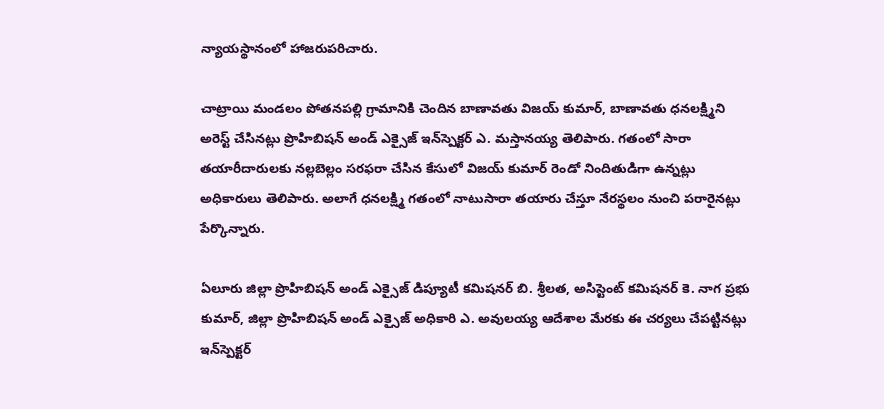న్యాయస్థానంలో హాజరుపరిచారు.

చాట్రాయి మండలం పోతనపల్లి గ్రామానికి చెందిన బాణావతు విజయ్ కుమార్, బాణావతు ధనలక్ష్మిని అరెస్ట్ చేసినట్లు ప్రొహిబిషన్ అండ్ ఎక్సైజ్ ఇన్‌స్పెక్టర్ ఎ. మస్తానయ్య తెలిపారు. గతంలో సారా తయారీదారులకు నల్లబెల్లం సరఫరా చేసిన కేసులో విజయ్ కుమార్ రెండో నిందితుడిగా ఉన్నట్లు అధికారులు తెలిపారు. అలాగే ధనలక్ష్మి గతంలో నాటుసారా తయారు చేస్తూ నేరస్థలం నుంచి పరారైనట్లు పేర్కొన్నారు.

ఏలూరు జిల్లా ప్రొహిబిషన్ అండ్ ఎక్సైజ్ డిప్యూటీ కమిషనర్ బి. శ్రీలత, అసిస్టెంట్ కమిషనర్ కె. నాగ ప్రభు కుమార్, జిల్లా ప్రొహిబిషన్ అండ్ ఎక్సైజ్ అధికారి ఎ. అవులయ్య ఆదేశాల మేరకు ఈ చర్యలు చేపట్టినట్లు ఇన్‌స్పెక్టర్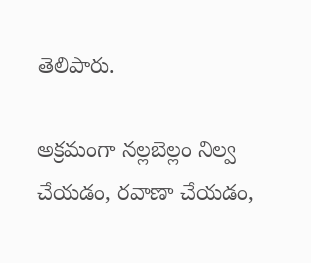తెలిపారు.

అక్రమంగా నల్లబెల్లం నిల్వ చేయడం, రవాణా చేయడం,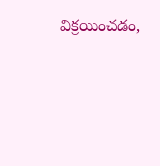విక్రయించడం,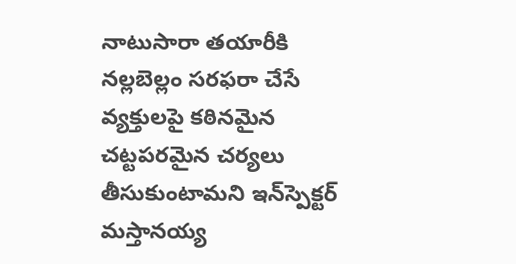నాటుసారా తయారీకి నల్లబెల్లం సరఫరా చేసే వ్యక్తులపై కఠినమైన చట్టపరమైన చర్యలు తీసుకుంటామని ఇన్‌స్పెక్టర్ మస్తానయ్య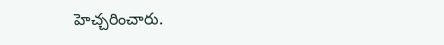హెచ్చరించారు.